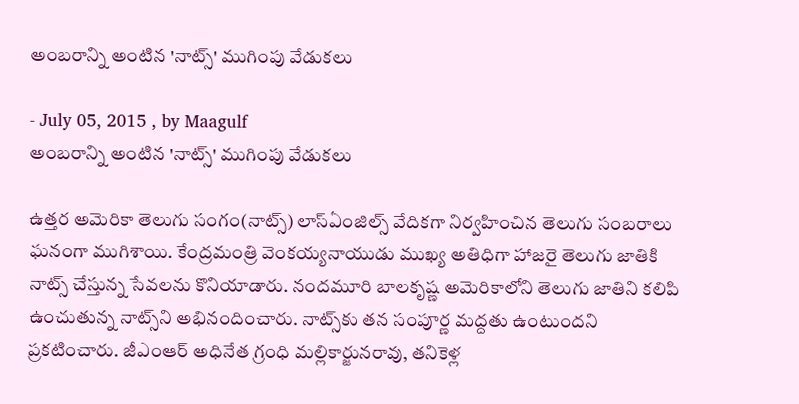అంబరాన్ని అంటిన 'నాట్స్' ముగింపు వేడుకలు

- July 05, 2015 , by Maagulf
అంబరాన్ని అంటిన 'నాట్స్' ముగింపు వేడుకలు

ఉత్తర అమెరికా తెలుగు సంగం(నాట్స్‌) లాస్‌ఏంజిల్స్‌ వేదికగా నిర్వహించిన తెలుగు సంబరాలు ఘనంగా ముగిశాయి. కేంద్రమంత్రి వెంకయ్యనాయుడు ముఖ్య అతిధిగా హాజరై తెలుగు జాతికి నాట్స్‌ చేస్తున్న సేవలను కొనియాడారు. నందమూరి బాలకృష్ణ అమెరికాలోని తెలుగు జాతిని కలిపి ఉంచుతున్న నాట్స్‌ని అభినందించారు. నాట్స్‌కు తన సంపూర్ణ మద్దతు ఉంటుందని ప్రకటించారు. జీఎంఆర్‌ అధినేత గ్రంధి మల్లికార్జునరావు, తనికెళ్ల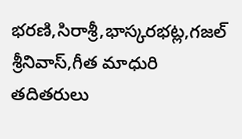భరణి,సిరాశ్రీ,భాస్కరభట్ల,గజల్ శ్రీనివాస్,గీత మాధురి తదితరులు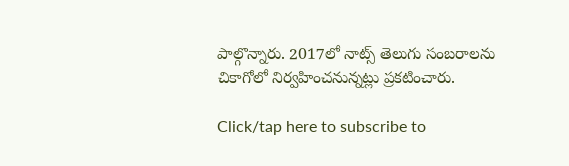పాల్గొన్నారు. 2017లో నాట్స్‌ తెలుగు సంబరాలను చికాగోలో నిర్వహించనున్నట్లు ప్రకటించారు.

Click/tap here to subscribe to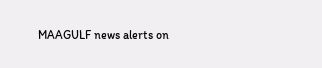MAAGULF news alerts on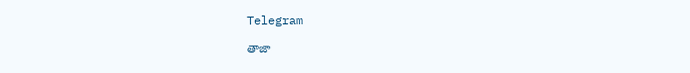Telegram

తాజా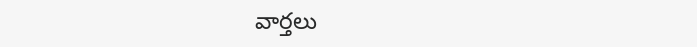వార్తలు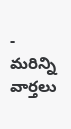- మరిన్ని వార్తలు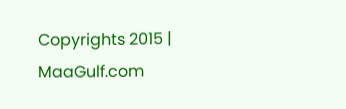Copyrights 2015 | MaaGulf.com